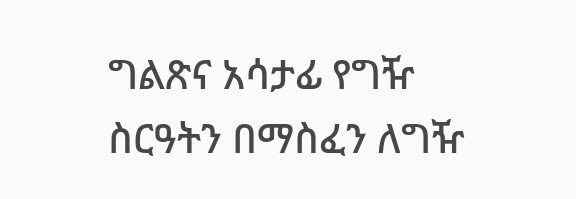ግልጽና አሳታፊ የግዥ ስርዓትን በማስፈን ለግዥ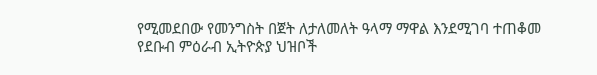የሚመደበው የመንግስት በጀት ለታለመለት ዓላማ ማዋል እንደሚገባ ተጠቆመ
የደቡብ ምዕራብ ኢትዮጵያ ህዝቦች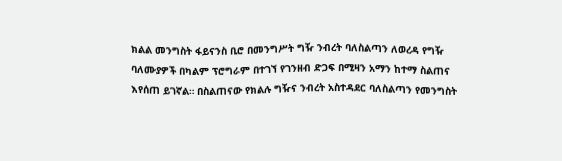ክልል መንግስት ፋይናንስ ቢሮ በመንግሥት ግዥ ንብረት ባለስልጣን ለወረዳ የግዥ ባለሙያዎች በካልም ፕሮግራም በተገኘ የገንዘብ ድጋፍ በሚዛን አማን ከተማ ስልጠና እየሰጠ ይገኛል። በስልጠናው የክልሉ ግዥና ንብረት አስተዳደር ባለስልጣን የመንግስት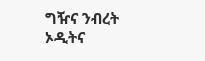ግዥና ንብረት ኦዲትና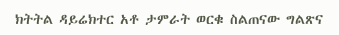ክትትል ዳይሬክተር አቶ ታምራት ወርቁ ስልጠናው ግልጽና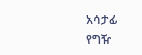አሳታፊ የግዥ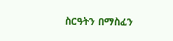ስርዓትን በማስፈን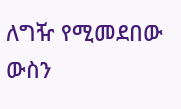ለግዥ የሚመደበው ውስን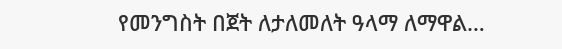የመንግስት በጀት ለታለመለት ዓላማ ለማዋል…